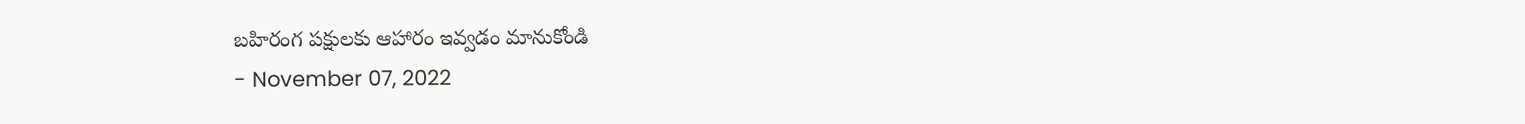బహిరంగ పక్షులకు ఆహారం ఇవ్వడం మానుకోండి
- November 07, 2022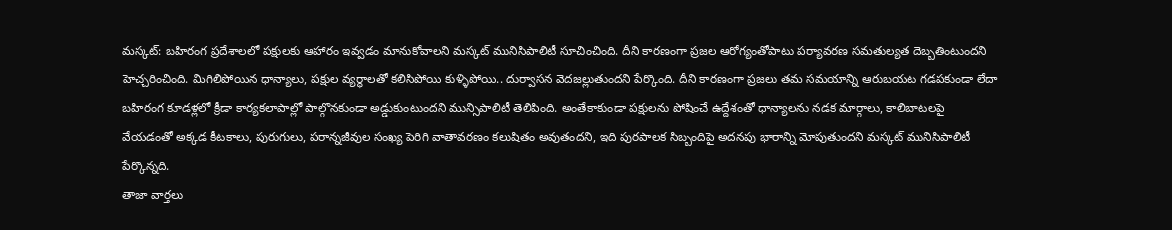మస్కట్: బహిరంగ ప్రదేశాలలో పక్షులకు ఆహారం ఇవ్వడం మానుకోవాలని మస్కట్ మునిసిపాలిటీ సూచించింది. దీని కారణంగా ప్రజల ఆరోగ్యంతోపాటు పర్యావరణ సమతుల్యత దెబ్బతింటుందని హెచ్చరించింది. మిగిలిపోయిన ధాన్యాలు, పక్షుల వ్యర్థాలతో కలిసిపోయి కుళ్ళిపోయి.. దుర్వాసన వెదజల్లుతుందని పేర్కొంది. దీని కారణంగా ప్రజలు తమ సమయాన్ని ఆరుబయట గడపకుండా లేదా బహిరంగ కూడళ్లలో క్రీడా కార్యకలాపాల్లో పాల్గొనకుండా అడ్డుకుంటుందని మున్సిపాలిటీ తెలిపింది. అంతేకాకుండా పక్షులను పోషించే ఉద్దేశంతో ధాన్యాలను నడక మార్గాలు, కాలిబాటలపై వేయడంతో అక్కడ కీటకాలు, పురుగులు, పరాన్నజీవుల సంఖ్య పెరిగి వాతావరణం కలుషితం అవుతందని, ఇది పురపాలక సిబ్బందిపై అదనపు భారాన్ని మోపుతుందని మస్కట్ మునిసిపాలిటీ పేర్కొన్నది.
తాజా వార్తలు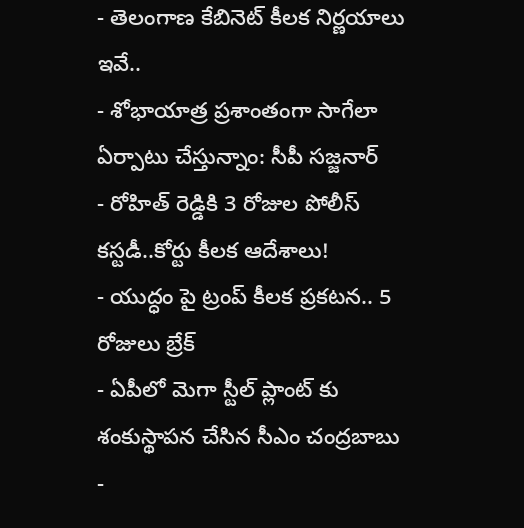- తెలంగాణ కేబినెట్ కీలక నిర్ణయాలు ఇవే..
- శోభాయాత్ర ప్రశాంతంగా సాగేలా ఏర్పాటు చేస్తున్నాం: సీపీ సజ్జనార్
- రోహిత్ రెడ్డికి 3 రోజుల పోలీస్ కస్టడీ..కోర్టు కీలక ఆదేశాలు!
- యుద్ధం పై ట్రంప్ కీలక ప్రకటన.. 5 రోజులు బ్రేక్
- ఏపీలో మెగా స్టీల్ ప్లాంట్ కు శంకుస్థాపన చేసిన సీఎం చంద్రబాబు
-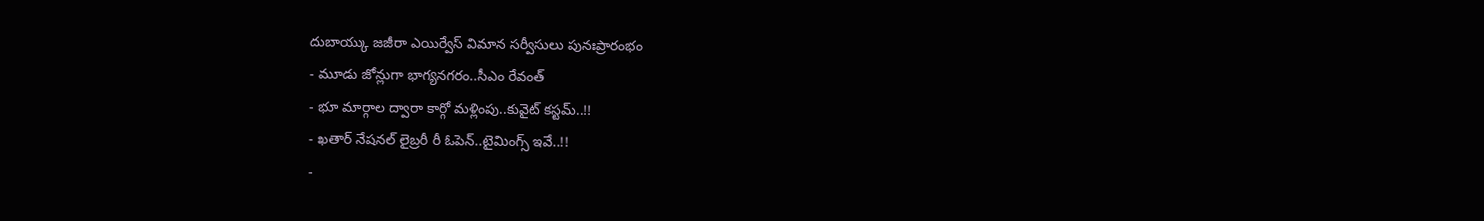దుబాయ్కు జజీరా ఎయిర్వేస్ విమాన సర్వీసులు పునఃప్రారంభం
- మూడు జోన్లుగా భాగ్యనగరం..సీఎం రేవంత్
- భూ మార్గాల ద్వారా కార్గో మళ్లింపు..కువైట్ కస్టమ్..!!
- ఖతార్ నేషనల్ లైబ్రరీ రీ ఓపెన్..టైమింగ్స్ ఇవే..!!
-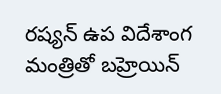రష్యన్ ఉప విదేశాంగ మంత్రితో బహ్రెయిన్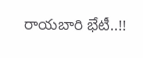రాయబారి భేటీ..!!